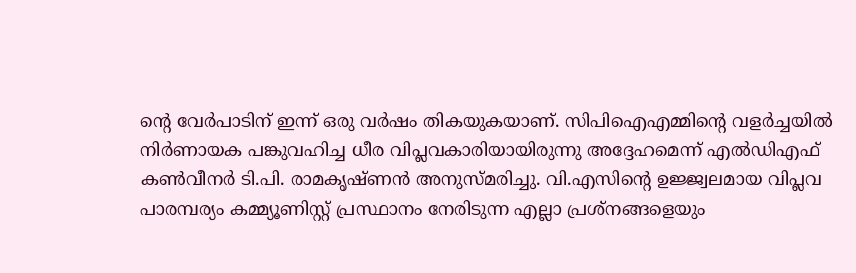ന്റെ വേർപാടിന് ഇന്ന് ഒരു വർഷം തികയുകയാണ്. സിപിഐഎമ്മിന്റെ വളർച്ചയിൽ നിർണായക പങ്കുവഹിച്ച ധീര വിപ്ലവകാരിയായിരുന്നു അദ്ദേഹമെന്ന് എൽഡിഎഫ് കൺവീനർ ടി.പി. രാമകൃഷ്ണൻ അനുസ്മരിച്ചു. വി.എസിന്റെ ഉജ്ജ്വലമായ വിപ്ലവ പാരമ്പര്യം കമ്മ്യൂണിസ്റ്റ് പ്രസ്ഥാനം നേരിടുന്ന എല്ലാ പ്രശ്നങ്ങളെയും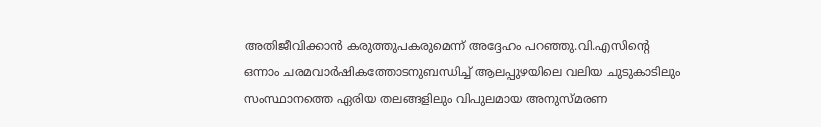അതിജീവിക്കാൻ കരുത്തുപകരുമെന്ന് അദ്ദേഹം പറഞ്ഞു.വി.എസിന്റെ ഒന്നാം ചരമവാർഷികത്തോടനുബന്ധിച്ച് ആലപ്പുഴയിലെ വലിയ ചുടുകാടിലും സംസ്ഥാനത്തെ ഏരിയ തലങ്ങളിലും വിപുലമായ അനുസ്മരണ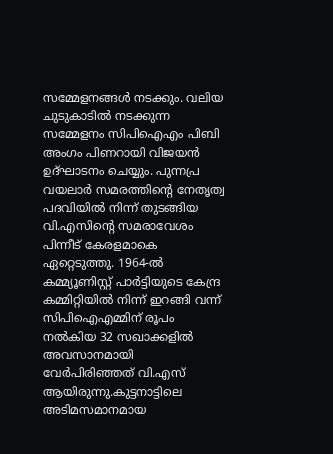സമ്മേളനങ്ങൾ നടക്കും. വലിയ ചുടുകാടിൽ നടക്കുന്ന സമ്മേളനം സിപിഐഎം പിബി അംഗം പിണറായി വിജയൻ ഉദ്ഘാടനം ചെയ്യും. പുന്നപ്ര വയലാർ സമരത്തിന്റെ നേതൃത്വ പദവിയിൽ നിന്ന് തുടങ്ങിയ വി.എസിന്റെ സമരാവേശം പിന്നീട് കേരളമാകെ ഏറ്റെടുത്തു. 1964-ൽ കമ്മ്യൂണിസ്റ്റ് പാർട്ടിയുടെ കേന്ദ്ര കമ്മിറ്റിയിൽ നിന്ന് ഇറങ്ങി വന്ന് സിപിഐഎമ്മിന് രൂപം നൽകിയ 32 സഖാക്കളിൽ അവസാനമായി വേർപിരിഞ്ഞത് വി.എസ് ആയിരുന്നു.കുട്ടനാട്ടിലെ അടിമസമാനമായ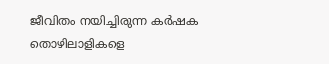ജീവിതം നയിച്ചിരുന്ന കർഷക തൊഴിലാളികളെ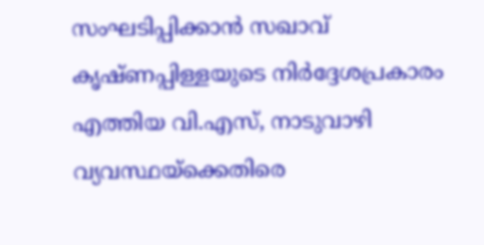സംഘടിപ്പിക്കാൻ സഖാവ് കൃഷ്ണപ്പിള്ളയുടെ നിർദ്ദേശപ്രകാരം എത്തിയ വി.എസ്, നാടുവാഴി വ്യവസ്ഥയ്ക്കെതിരെ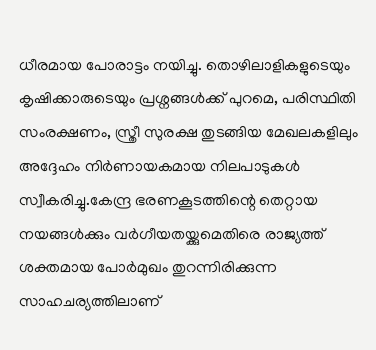ധീരമായ പോരാട്ടം നയിച്ചു. തൊഴിലാളികളുടെയും കൃഷിക്കാരുടെയും പ്രശ്നങ്ങൾക്ക് പുറമെ, പരിസ്ഥിതി സംരക്ഷണം, സ്ത്രീ സുരക്ഷ തുടങ്ങിയ മേഖലകളിലും അദ്ദേഹം നിർണായകമായ നിലപാടുകൾ സ്വീകരിച്ചു.കേന്ദ്ര ഭരണകൂടത്തിന്റെ തെറ്റായ നയങ്ങൾക്കും വർഗീയതയ്ക്കുമെതിരെ രാജ്യത്ത് ശക്തമായ പോർമുഖം തുറന്നിരിക്കുന്ന സാഹചര്യത്തിലാണ്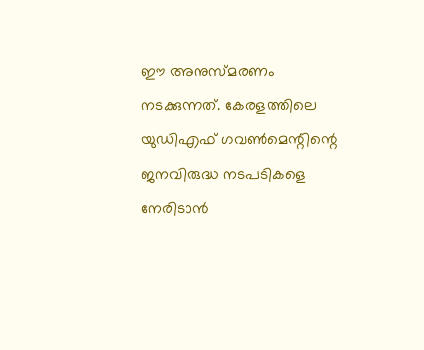ഈ അനുസ്മരണം നടക്കുന്നത്. കേരളത്തിലെ യുഡിഎഫ് ഗവൺമെന്റിന്റെ ജനവിരുദ്ധ നടപടികളെ നേരിടാൻ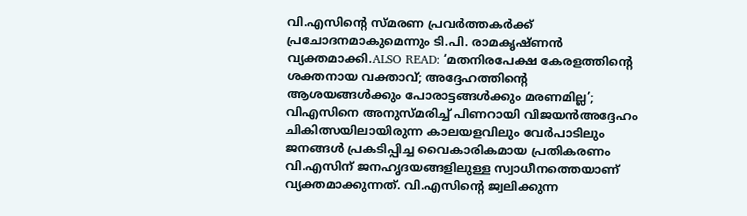വി.എസിന്റെ സ്മരണ പ്രവർത്തകർക്ക് പ്രചോദനമാകുമെന്നും ടി.പി. രാമകൃഷ്ണൻ വ്യക്തമാക്കി.ALSO READ: ‘മതനിരപേക്ഷ കേരളത്തിന്റെ ശക്തനായ വക്താവ്; അദ്ദേഹത്തിന്റെ ആശയങ്ങള്‍ക്കും പോരാട്ടങ്ങള്‍ക്കും മരണമില്ല’; വിഎസിനെ അനുസ്മരിച്ച് പിണറായി വിജയൻഅദ്ദേഹം ചികിത്സയിലായിരുന്ന കാലയളവിലും വേർപാടിലും ജനങ്ങൾ പ്രകടിപ്പിച്ച വൈകാരികമായ പ്രതികരണം വി.എസിന് ജനഹൃദയങ്ങളിലുള്ള സ്വാധീനത്തെയാണ് വ്യക്തമാക്കുന്നത്. വി.എസിന്റെ ജ്വലിക്കുന്ന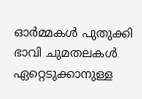ഓർമ്മകൾ പുതുക്കി ഭാവി ചുമതലകൾ ഏറ്റെടുക്കാനുള്ള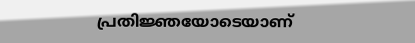പ്രതിജ്ഞയോടെയാണ്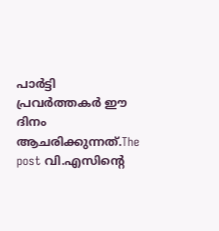പാർട്ടി പ്രവർത്തകർ ഈ ദിനം ആചരിക്കുന്നത്.The post വി.എസിന്റെ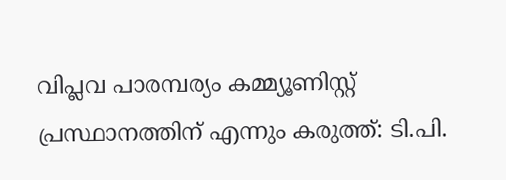വിപ്ലവ പാരമ്പര്യം കമ്മ്യൂണിസ്റ്റ് പ്രസ്ഥാനത്തിന് എന്നും കരുത്ത്: ടി.പി.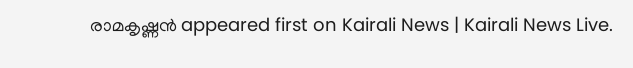രാമകൃഷ്ണൻ appeared first on Kairali News | Kairali News Live.